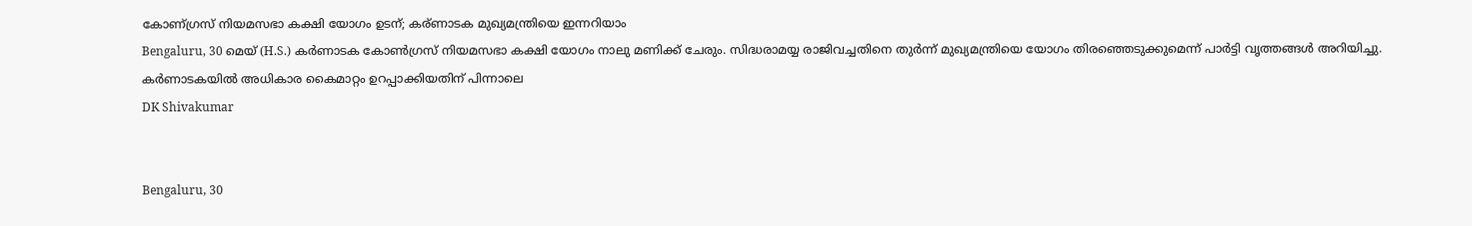കോണ്ഗ്രസ് നിയമസഭാ കക്ഷി യോഗം ഉടന്; കര്ണാടക മുഖ്യമന്ത്രിയെ ഇന്നറിയാം
Bengaluru, 30 മെയ് (H.S.) കര്‍ണാടക കോണ്‍ഗ്രസ് നിയമസഭാ കക്ഷി യോഗം നാലു മണിക്ക് ചേരും. സിദ്ധരാമയ്യ രാജിവച്ചതിനെ തുര്‍ന്ന് മുഖ്യമന്ത്രിയെ യോഗം തിരഞ്ഞെടുക്കുമെന്ന് പാര്‍ട്ടി വൃത്തങ്ങള്‍ അറിയിച്ചു. കര്‍ണാടകയില്‍ അധികാര കൈമാറ്റം ഉറപ്പാക്കിയതിന് പിന്നാലെ
DK Shivakumar


Bengaluru, 30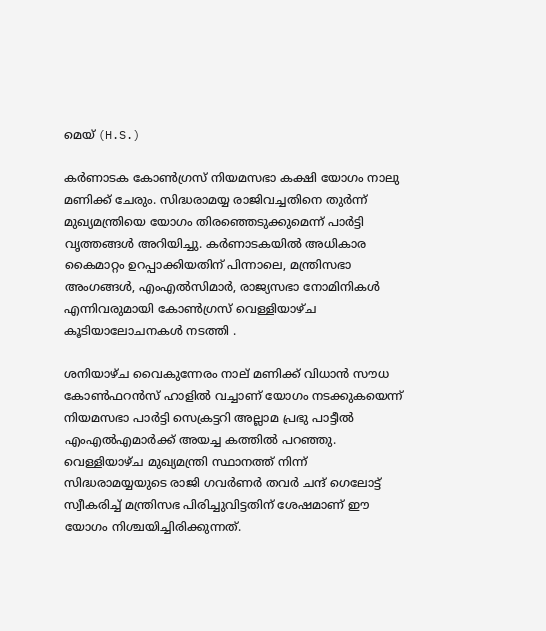മെയ് (H.S.)

കര്‍ണാടക കോണ്‍ഗ്രസ് നിയമസഭാ കക്ഷി യോഗം നാലു മണിക്ക് ചേരും. സിദ്ധരാമയ്യ രാജിവച്ചതിനെ തുര്‍ന്ന് മുഖ്യമന്ത്രിയെ യോഗം തിരഞ്ഞെടുക്കുമെന്ന് പാര്‍ട്ടി വൃത്തങ്ങള്‍ അറിയിച്ചു. കര്‍ണാടകയില്‍ അധികാര കൈമാറ്റം ഉറപ്പാക്കിയതിന് പിന്നാലെ, മന്ത്രിസഭാ അംഗങ്ങള്‍, എംഎല്‍സിമാര്‍, രാജ്യസഭാ നോമിനികള്‍ എന്നിവരുമായി കോണ്‍ഗ്രസ് വെള്ളിയാഴ്ച കൂടിയാലോചനകള്‍ നടത്തി .

ശനിയാഴ്ച വൈകുന്നേരം നാല് മണിക്ക് വിധാന്‍ സൗധ കോണ്‍ഫറന്‍സ് ഹാളില്‍ വച്ചാണ് യോഗം നടക്കുകയെന്ന് നിയമസഭാ പാര്‍ട്ടി സെക്രട്ടറി അല്ലാമ പ്രഭു പാട്ടീല്‍ എംഎല്‍എമാര്‍ക്ക് അയച്ച കത്തില്‍ പറഞ്ഞു. വെള്ളിയാഴ്ച മുഖ്യമന്ത്രി സ്ഥാനത്ത് നിന്ന് സിദ്ധരാമയ്യയുടെ രാജി ഗവര്‍ണര്‍ തവര്‍ ചന്ദ് ഗെലോട്ട് സ്വീകരിച്ച് മന്ത്രിസഭ പിരിച്ചുവിട്ടതിന് ശേഷമാണ് ഈ യോഗം നിശ്ചയിച്ചിരിക്കുന്നത്.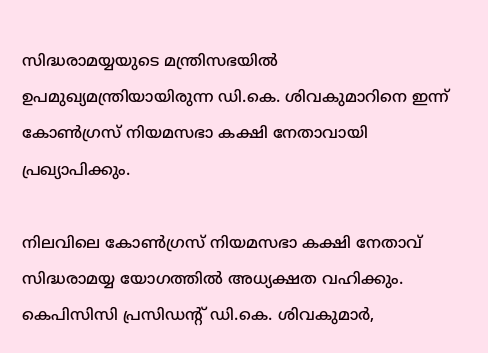സിദ്ധരാമയ്യയുടെ മന്ത്രിസഭയില്‍ ഉപമുഖ്യമന്ത്രിയായിരുന്ന ഡി.കെ. ശിവകുമാറിനെ ഇന്ന് കോണ്‍ഗ്രസ് നിയമസഭാ കക്ഷി നേതാവായി പ്രഖ്യാപിക്കും.

നിലവിലെ കോണ്‍ഗ്രസ് നിയമസഭാ കക്ഷി നേതാവ് സിദ്ധരാമയ്യ യോഗത്തില്‍ അധ്യക്ഷത വഹിക്കും. കെപിസിസി പ്രസിഡന്റ് ഡി.കെ. ശിവകുമാര്‍,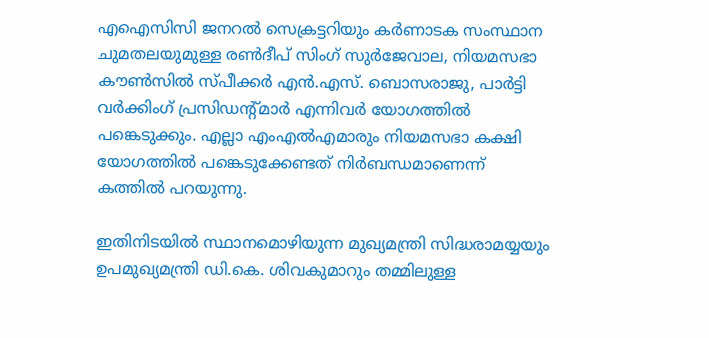എഐസിസി ജനറല്‍ സെക്രട്ടറിയും കര്‍ണാടക സംസ്ഥാന ചുമതലയുമുള്ള രണ്‍ദീപ് സിംഗ് സുര്‍ജേവാല, നിയമസഭാ കൗണ്‍സില്‍ സ്പീക്കര്‍ എന്‍.എസ്. ബൊസരാജു, പാര്‍ട്ടി വര്‍ക്കിംഗ് പ്രസിഡന്റ്മാര്‍ എന്നിവര്‍ യോഗത്തില്‍ പങ്കെടുക്കും. എല്ലാ എംഎല്‍എമാരും നിയമസഭാ കക്ഷി യോഗത്തില്‍ പങ്കെടുക്കേണ്ടത് നിര്‍ബന്ധമാണെന്ന് കത്തില്‍ പറയുന്നു.

ഇതിനിടയില്‍ സ്ഥാനമൊഴിയുന്ന മുഖ്യമന്ത്രി സിദ്ധരാമയ്യയും ഉപമുഖ്യമന്ത്രി ഡി.കെ. ശിവകുമാറും തമ്മിലുള്ള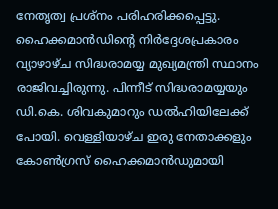നേതൃത്വ പ്രശ്നം പരിഹരിക്കപ്പെട്ടു. ഹൈക്കമാന്‍ഡിന്റെ നിര്‍ദ്ദേശപ്രകാരം വ്യാഴാഴ്ച സിദ്ധരാമയ്യ മുഖ്യമന്ത്രി സ്ഥാനം രാജിവച്ചിരുന്നു. പിന്നീട് സിദ്ധരാമയ്യയും ഡി.കെ. ശിവകുമാറും ഡല്‍ഹിയിലേക്ക് പോയി. വെള്ളിയാഴ്ച ഇരു നേതാക്കളും കോണ്‍ഗ്രസ് ഹൈക്കമാന്‍ഡുമായി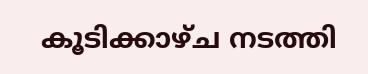കൂടിക്കാഴ്ച നടത്തി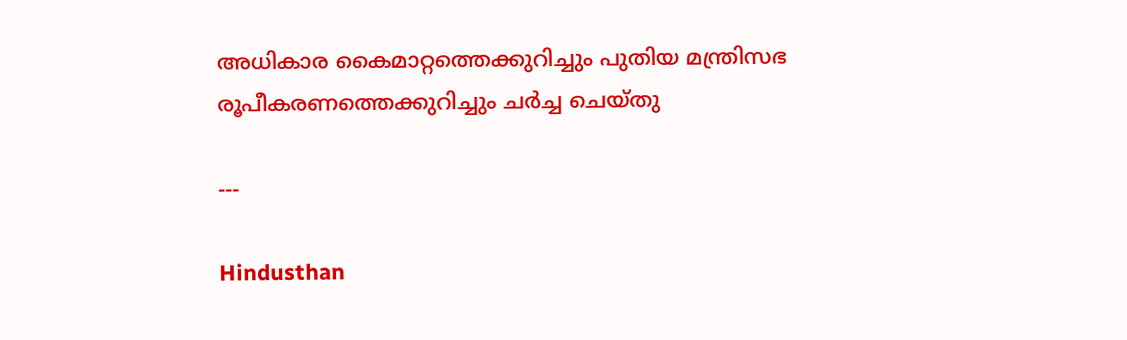അധികാര കൈമാറ്റത്തെക്കുറിച്ചും പുതിയ മന്ത്രിസഭ രൂപീകരണത്തെക്കുറിച്ചും ചര്‍ച്ച ചെയ്തു

---

Hindusthan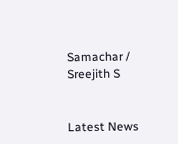Samachar / Sreejith S


Latest News